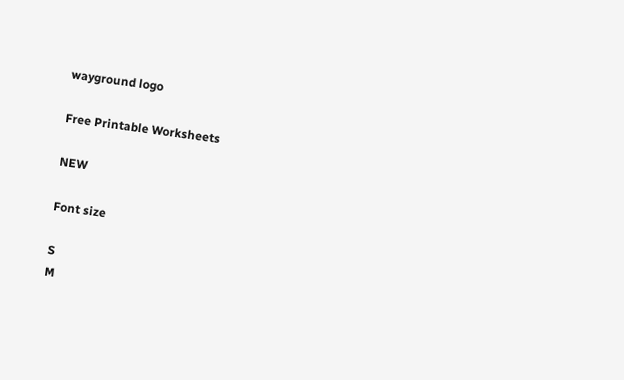wayground logo

Free Printable Worksheets

NEW

Font size

S
M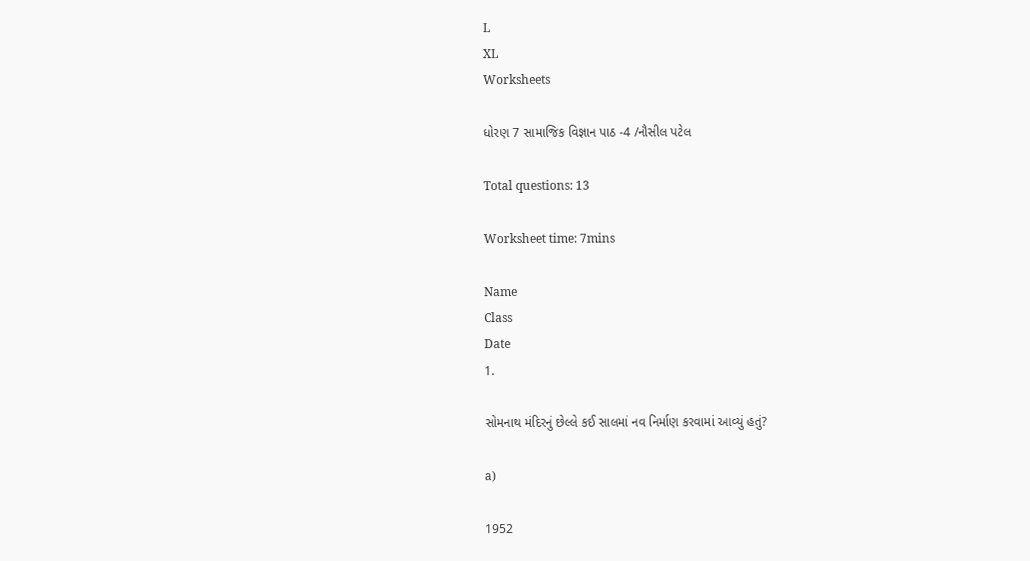L
XL
Worksheets

ધોરણ 7 સામાજિક વિજ્ઞાન પાઠ -4 /નૌસીલ પટેલ

Total questions: 13

Worksheet time: 7mins

Name
Class
Date
1.

સોમનાથ મંદિરનું છેલ્લે કઈ સાલમાં નવ નિર્માણ કરવામાં આવ્યું હતું?

a)

1952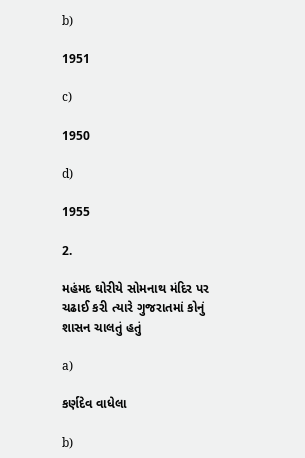b)

1951

c)

1950

d)

1955

2.

મહંમદ ઘોરીયે સોમનાથ મંદિર પર ચઢાઈ કરી ત્યારે ગુજરાતમાં કોનું શાસન ચાલતું હતું

a)

કર્ણદેવ વાધેલા

b)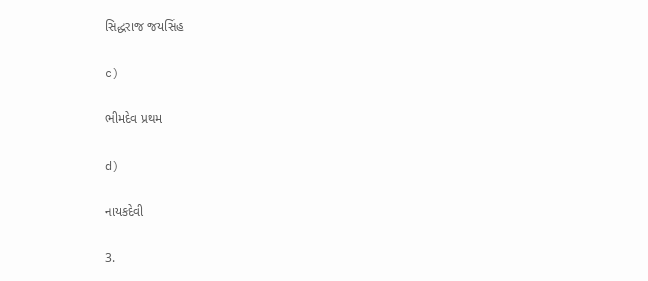સિદ્ધરાજ જયસિંહ

c)

ભીમદેવ પ્રથમ

d)

નાયકદેવી

3.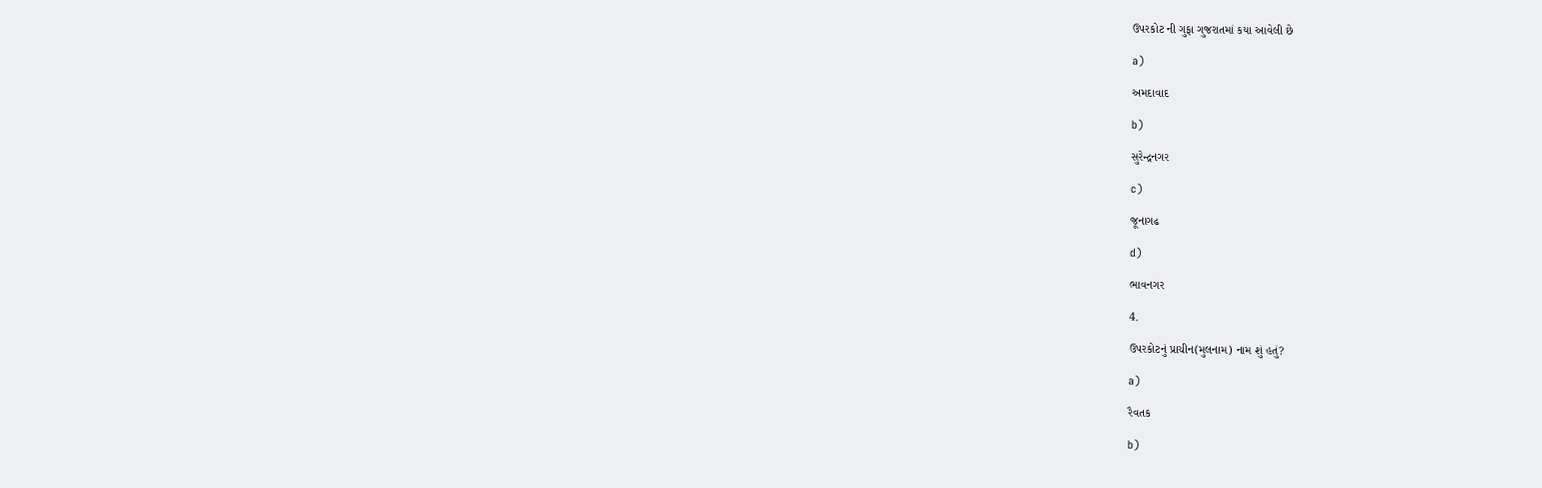ઉપરકોટ ની ગુફા ગુજરાતમાં કયા આવેલી છે

a)

અમદાવાદ

b)

સુરેન્દ્રનગર

c)

જૂનાગઢ

d)

ભાવનગર

4.

ઉપરકોટનું પ્રાચીન(મુલનામ) નામ શું હતું?

a)

રૈવતક

b)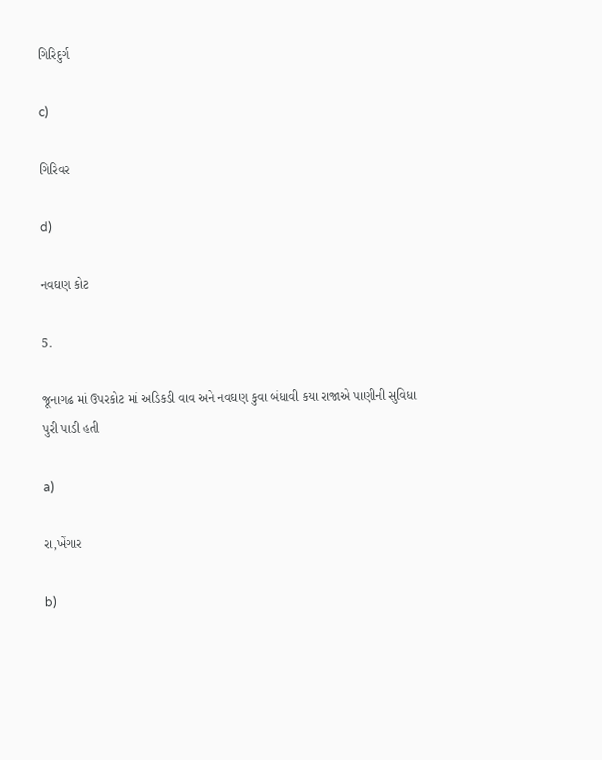ગિરિદુર્ગ

c)

ગિરિવર

d)

નવઘણ કોટ

5.

જૂનાગઢ માં ઉપરકોટ માં અડિકડી વાવ અને નવઘણ કુવા બંધાવી કયા રાજાએ પાણીની સુવિધા પુરી પાડી હતી

a)

રા,ખેંગાર

b)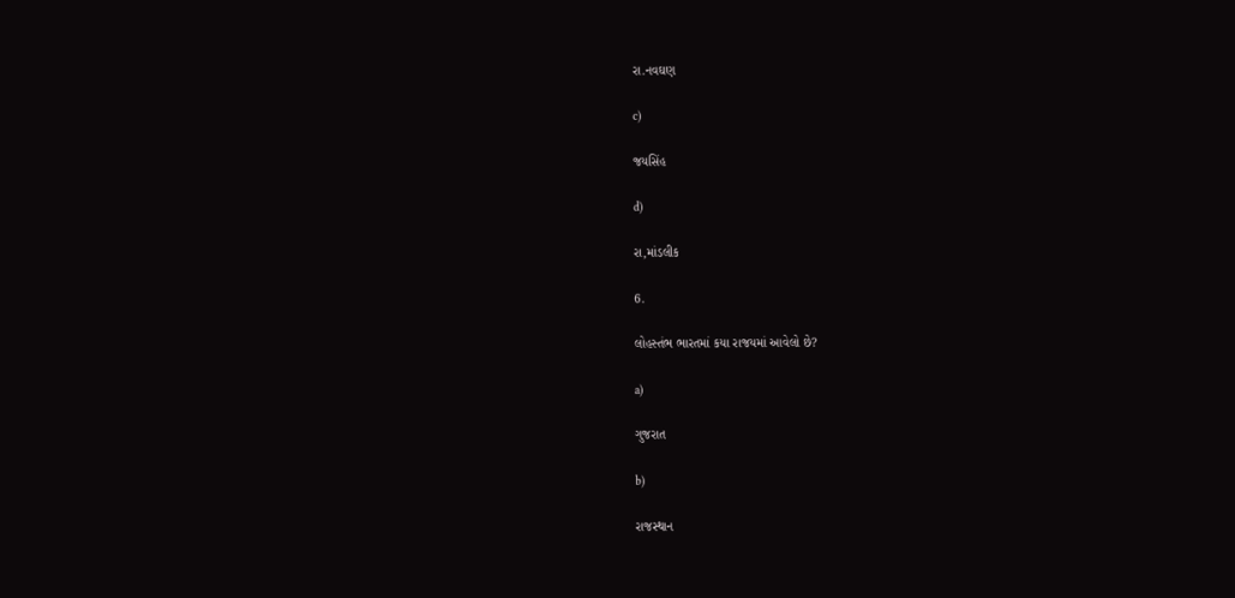રા.નવઘણ

c)

જયસિંહ

d)

રા,માંડલીક

6.

લોહસ્તંભ ભારતમાં કયા રાજયમાં આવેલો છે?

a)

ગુજરાત

b)

રાજસ્થાન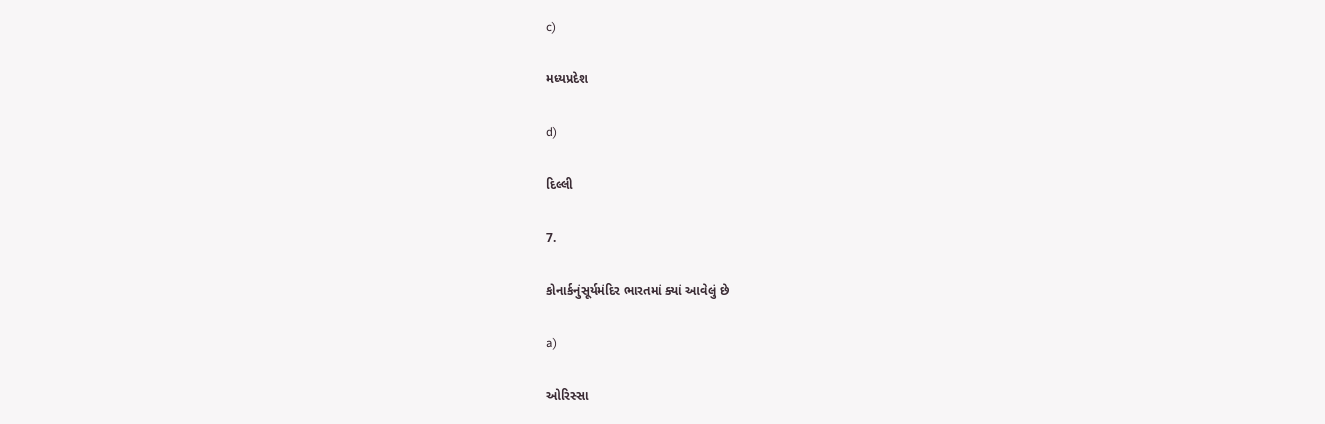c)

મધ્યપ્રદેશ

d)

દિલ્લી

7.

કોનાર્કનુંસૂર્યમંદિર ભારતમાં ક્યાં આવેલું છે

a)

ઓરિસ્સા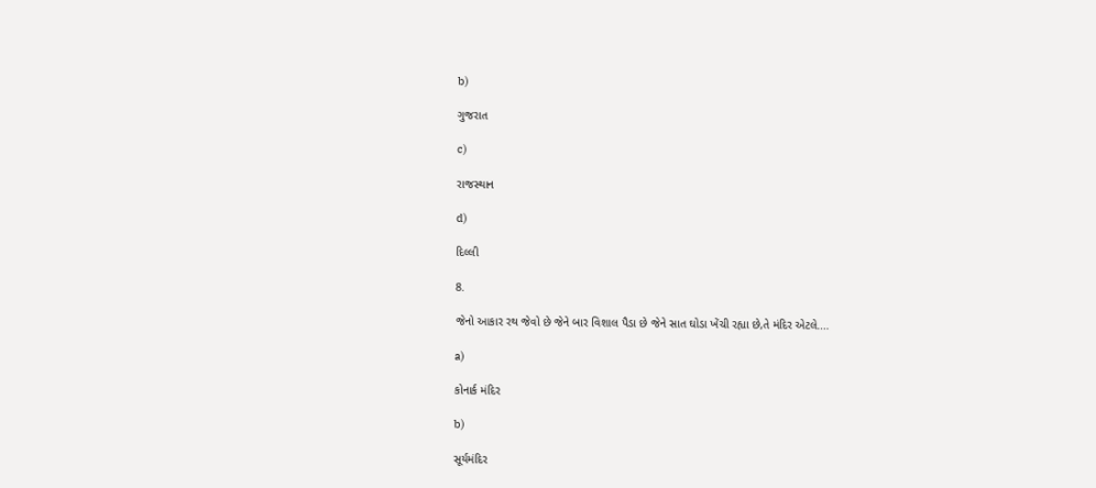b)

ગુજરાત

c)

રાજસ્થાન

d)

દિલ્લી

8.

જેનો આકાર રથ જેવો છે જેને બાર વિશાલ પૈડા છે જેને સાત ઘોડા ખેંચી રહ્યા છે,તે મંદિર એટલે....

a)

કોનાર્ક મંદિર

b)

સૂર્યમંદિર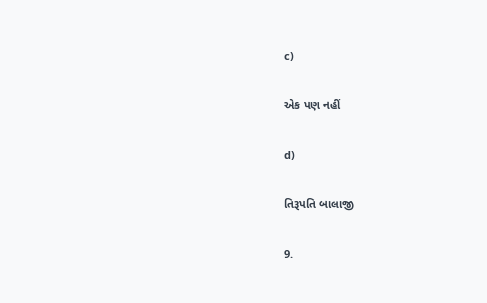c)

એક પણ નહીં

d)

તિરૂપતિ બાલાજી

9.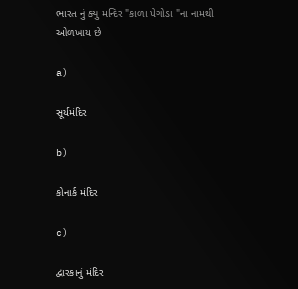ભારત નું ક્યુ મન્દિર "કાળા પેગોડા "ના નામથી ઓળખાય છે

a)

સૂર્યમંદિર

b)

કોનાર્ક મંદિર

c)

દ્વારકાનું મંદિર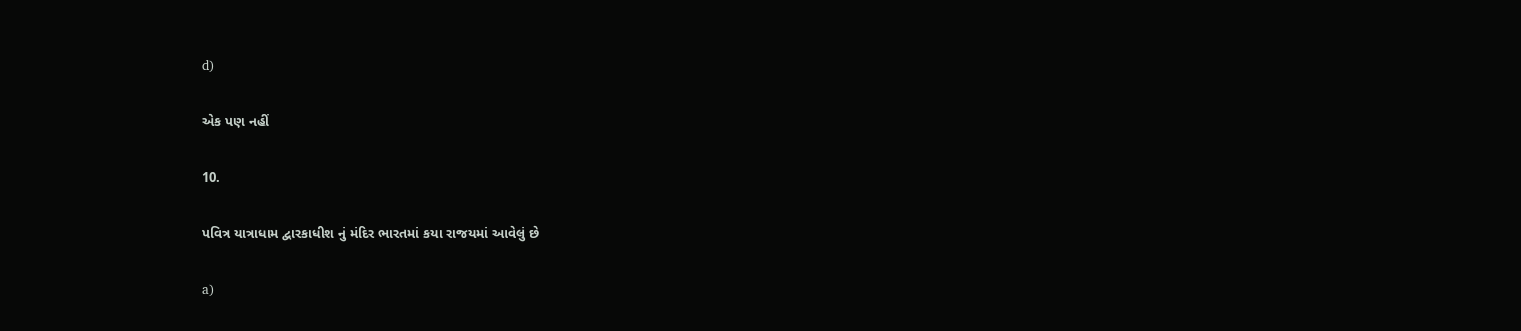d)

એક પણ નહીં

10.

પવિત્ર યાત્રાધામ દ્વારકાધીશ નું મંદિર ભારતમાં કયા રાજયમાં આવેલું છે

a)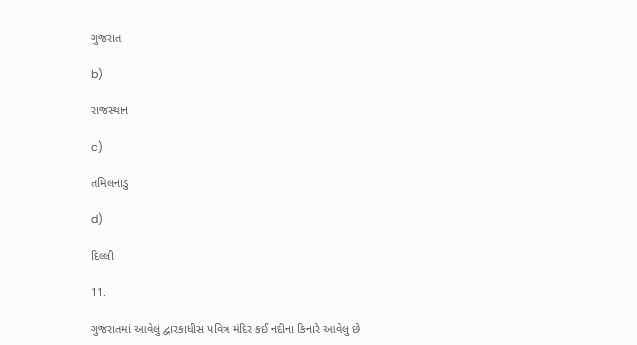ગુજરાત

b)

રાજસ્થાન

c)

તમિલનાડુ

d)

દિલ્લી

11.

ગુજરાતમાં આવેલું દ્વારકાધીસ પવિત્ર મંદિર કઈ નદીના કિનારે આવેલુ છે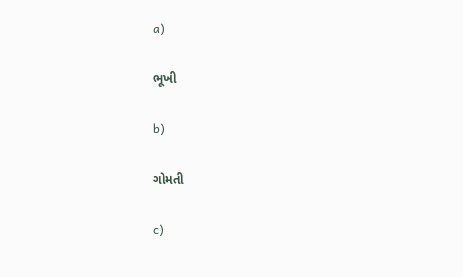a)

ભૂખી

b)

ગોમતી

c)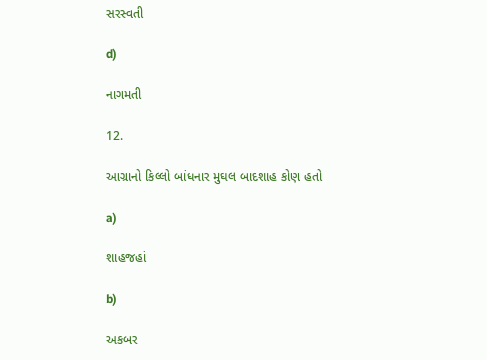સરસ્વતી

d)

નાગમતી

12.

આગ્રાનો કિલ્લો બાંધનાર મુઘલ બાદશાહ કોણ હતો

a)

શાહજહાં

b)

અકબર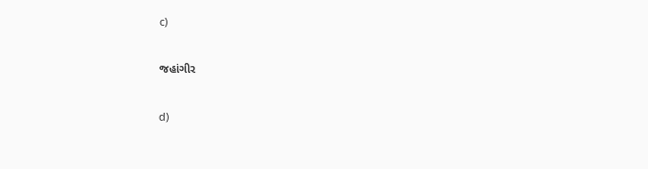c)

જહાંગીર

d)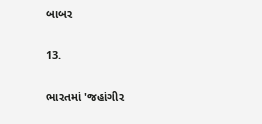બાબર

13.

ભારતમાં 'જહાંગીર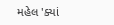મહેલ 'ક્યાં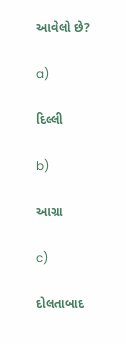આવેલો છે?

a)

દિલ્લી

b)

આગ્રા

c)

દોલતાબાદ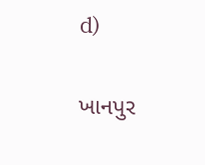d)

ખાનપુર